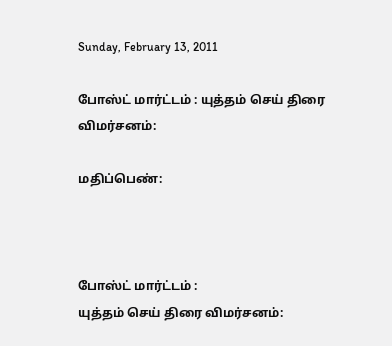Sunday, February 13, 2011

போஸ்ட் மார்ட்டம் : யுத்தம் செய் திரை விமர்சனம்:

மதிப்பெண்:



போஸ்ட் மார்ட்டம் :
யுத்தம் செய் திரை விமர்சனம்: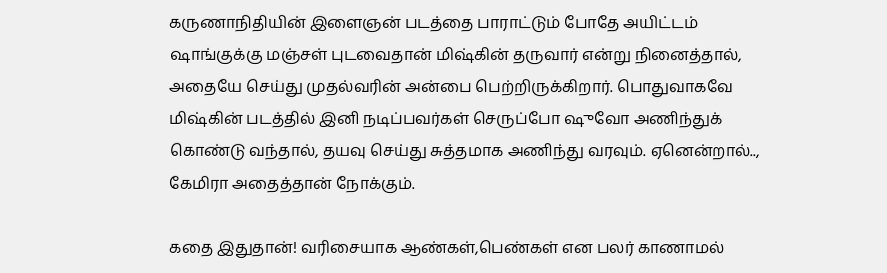கருணாநிதியின் இளைஞன் படத்தை பாராட்டும் போதே அயிட்டம் ஷாங்குக்கு மஞ்சள் புடவைதான் மிஷ்கின் தருவார் என்று நினைத்தால், அதையே செய்து முதல்வரின் அன்பை பெற்றிருக்கிறார். பொதுவாகவே மிஷ்கின் படத்தில் இனி நடிப்பவர்கள் செருப்போ ஷுவோ அணிந்துக் கொண்டு வந்தால், தயவு செய்து சுத்தமாக அணிந்து வரவும். ஏனென்றால்.., கேமிரா அதைத்தான் நோக்கும்.

கதை இதுதான்! வரிசையாக ஆண்கள்,பெண்கள் என பலர் காணாமல்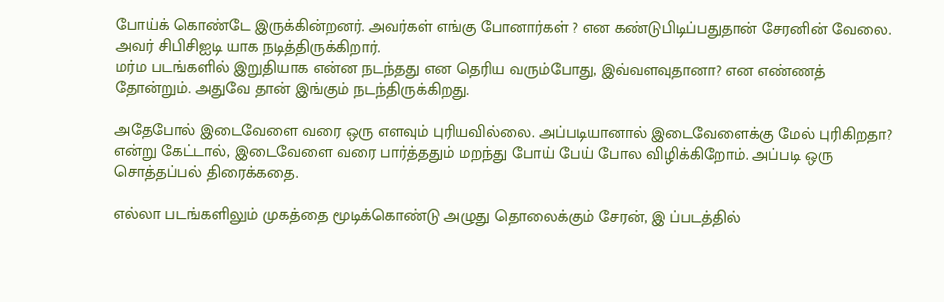போய்க் கொண்டே இருக்கின்றனர். அவர்கள் எங்கு போனார்கள் ? என கண்டுபிடிப்பதுதான் சேரனின் வேலை. அவர் சிபிசிஐடி யாக நடித்திருக்கிறார்.
மர்ம படங்களில் இறுதியாக என்ன நடந்தது என தெரிய வரும்போது, இவ்வளவுதானா? என எண்ணத் தோன்றும். அதுவே தான் இங்கும் நடந்திருக்கிறது.

அதேபோல் இடைவேளை வரை ஒரு எளவும் புரியவில்லை. அப்படியானால் இடைவேளைக்கு மேல் புரிகிறதா? என்று கேட்டால், இடைவேளை வரை பார்த்ததும் மறந்து போய் பேய் போல விழிக்கிறோம். அப்படி ஒரு சொத்தப்பல் திரைக்கதை.

எல்லா படங்களிலும் முகத்தை மூடிக்கொண்டு அழுது தொலைக்கும் சேரன், இ ப்படத்தில்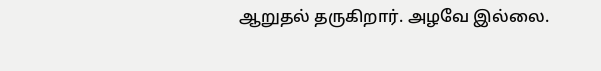ஆறுதல் தருகிறார். அழவே இல்லை.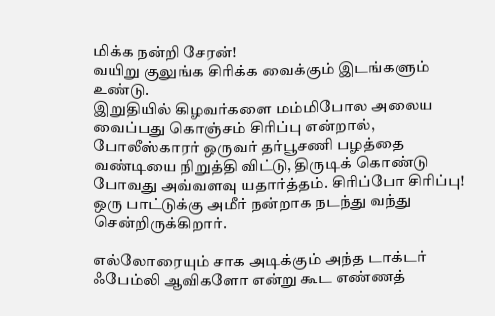மிக்க நன்றி சேரன்!
வயிறு குலுங்க சிரிக்க வைக்கும் இடங்களும் உண்டு.
இறுதியில் கிழவர்களை மம்மிபோல அலைய வைப்பது கொஞ்சம் சிரிப்பு என்றால், போலீஸ்காரர் ஒருவர் தர்பூசணி பழத்தை வண்டியை நிறுத்தி விட்டு, திருடிக் கொண்டு போவது அவ்வளவு யதார்த்தம். சிரிப்போ சிரிப்பு!
ஒரு பாட்டுக்கு அமீர் நன்றாக நடந்து வந்து சென்றிருக்கிறார்.

எல்லோரையும் சாக அடிக்கும் அந்த டாக்டர் ஃபேம்லி ஆவிகளோ என்று கூட எண்ணத்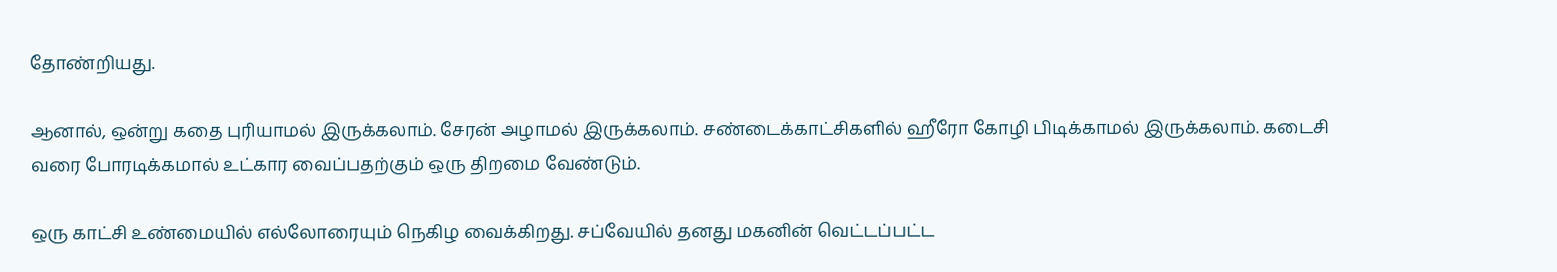தோண்றியது.

ஆனால், ஒன்று கதை புரியாமல் இருக்கலாம். சேரன் அழாமல் இருக்கலாம். சண்டைக்காட்சிகளில் ஹீரோ கோழி பிடிக்காமல் இருக்கலாம். கடைசி வரை போரடிக்கமால் உட்கார வைப்பதற்கும் ஒரு திறமை வேண்டும்.

ஒரு காட்சி உண்மையில் எல்லோரையும் நெகிழ வைக்கிறது. சப்வேயில் தனது மகனின் வெட்டப்பட்ட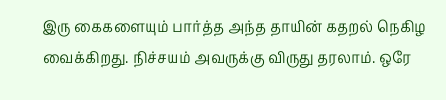இரு கைகளையும் பார்த்த அந்த தாயின் கதறல் நெகிழ வைக்கிறது. நிச்சயம் அவருக்கு விருது தரலாம். ஒரே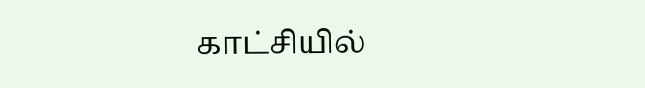காட்சியில்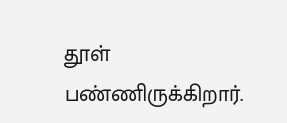தூள் பண்ணிருக்கிறார்.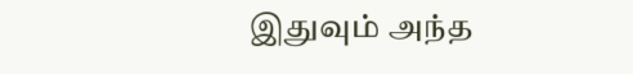இதுவும் அந்த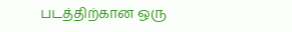படத்திற்கான ஒரு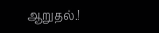ஆறுதல்.!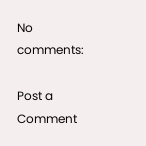No comments:

Post a Comment